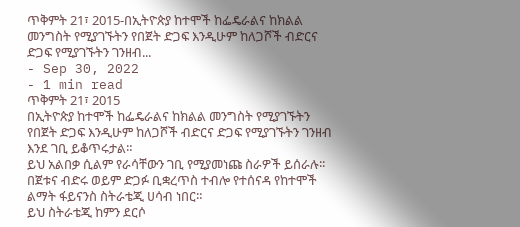ጥቅምት 21፣ 2015-በኢትዮጵያ ከተሞች ከፌዴራልና ከክልል መንግስት የሚያገኙትን የበጀት ድጋፍ እንዲሁም ከለጋሾች ብድርና ድጋፍ የሚያገኙትን ገንዘብ...
- Sep 30, 2022
- 1 min read
ጥቅምት 21፣ 2015
በኢትዮጵያ ከተሞች ከፌዴራልና ከክልል መንግስት የሚያገኙትን የበጀት ድጋፍ እንዲሁም ከለጋሾች ብድርና ድጋፍ የሚያገኙትን ገንዘብ እንደ ገቢ ይቆጥሩታል።
ይህ አልበቃ ሲልም የራሳቸውን ገቢ የሚያመነጩ ስራዎች ይሰራሉ፡፡
በጀቱና ብድሩ ወይም ድጋፉ ቢቋረጥስ ተብሎ የተሰናዳ የከተሞች ልማት ፋይናንስ ስትራቴጂ ሀሳብ ነበር።
ይህ ስትራቴጂ ከምን ደርሶ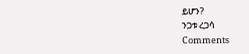ይሆን?
ንጋቱ ረጋሳ
Comments